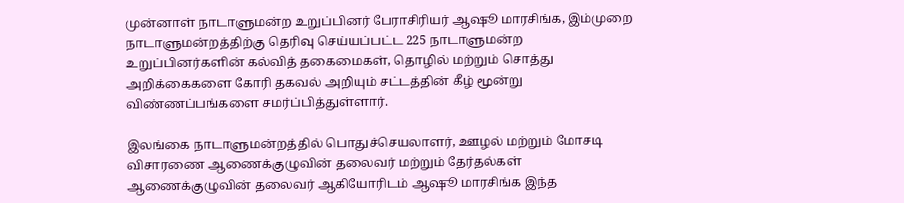முன்னாள் நாடாளுமன்ற உறுப்பினர் பேராசிரியர் ஆஷூ மாரசிங்க, இம்முறை நாடாளுமன்றத்திற்கு தெரிவு செய்யப்பட்ட 225 நாடாளுமன்ற உறுப்பினர்களின் கல்வித் தகைமைகள், தொழில் மற்றும் சொத்து அறிக்கைகளை கோரி தகவல் அறியும் சட்டத்தின் கீழ் மூன்று விண்ணப்பங்களை சமர்ப்பித்துள்ளார்.

இலங்கை நாடாளுமன்றத்தில் பொதுச்செயலாளர், ஊழல் மற்றும் மோசடி விசாரணை ஆணைக்குழுவின் தலைவர் மற்றும் தேர்தல்கள் ஆணைக்குழுவின் தலைவர் ஆகியோரிடம் ஆஷூ மாரசிங்க இந்த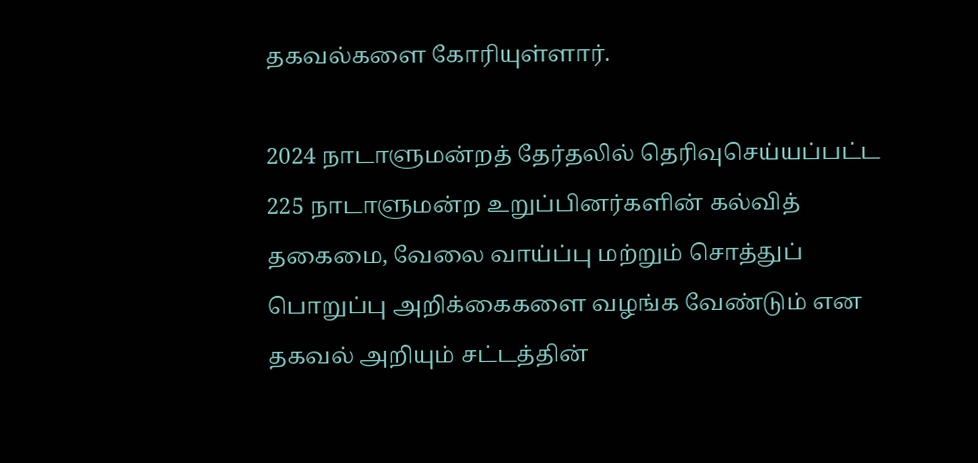தகவல்களை கோரியுள்ளார்.

2024 நாடாளுமன்றத் தேர்தலில் தெரிவுசெய்யப்பட்ட 225 நாடாளுமன்ற உறுப்பினர்களின் கல்வித் தகைமை, வேலை வாய்ப்பு மற்றும் சொத்துப் பொறுப்பு அறிக்கைகளை வழங்க வேண்டும் என தகவல் அறியும் சட்டத்தின்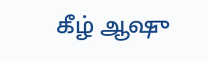கீழ் ஆஷு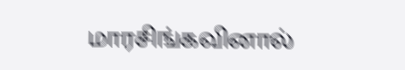மாரசிங்கவினால்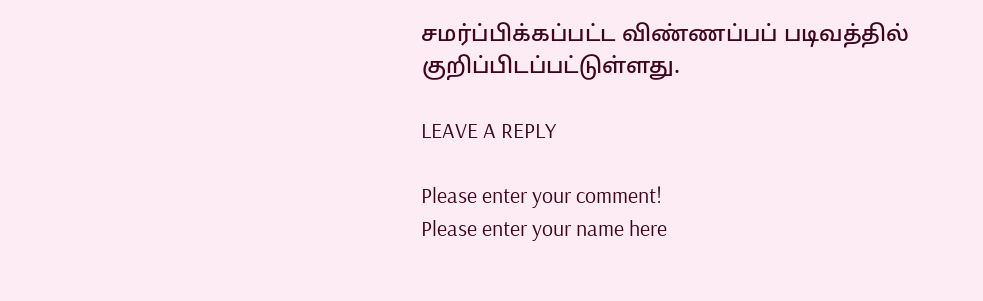சமர்ப்பிக்கப்பட்ட விண்ணப்பப் படிவத்தில் குறிப்பிடப்பட்டுள்ளது.

LEAVE A REPLY

Please enter your comment!
Please enter your name here